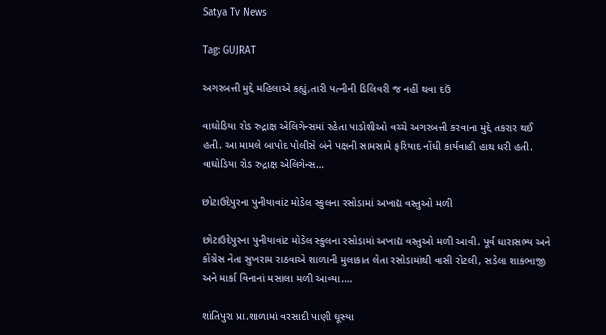Satya Tv News

Tag: GUJRAT

અગરબત્તી મુદ્દે મહિલાએ કહ્યું,તારી પત્નીની ડિલિવરી જ નહીં થવા દઉં

વાઘોડિયા રોડ રુદ્રાક્ષ એલિગેન્સમાં રહેતા પાડોશીઓ વચ્ચે અગરબત્તી કરવાના મુદ્દે તકરાર થઈ હતી. આ મામલે બાપોદ પોલીસે બંને પક્ષની સામસામે ફરિયાદ નોંધી કાર્યવાહી હાથ ધરી હતી. વાઘોડિયા રોડ રુદ્રાક્ષ એલિગેન્સ…

છોટાઉદેપુરના પુનીયાવાંટ મોડેલ સ્કુલના રસોડામાં અખાદ્ય વસ્તુઓ મળી

છોટાઉદેપુરના પુનીયાવાંટ મોડેલ સ્કુલના રસોડામાં અખાદ્ય વસ્તુઓ મળી આવી. પૂર્વ ધારાસભ્ય અને કોંગ્રેસ નેતા સુખરામ રાઠવાએ શાળાની મુલાકાત લેતા રસોડામાંથી વાસી રોટલી, સડેલા શાકભાજી અને માર્કા વિનાનાં મસાલા મળી આવ્યા.…

શાંતિપુરા પ્રા.શાળામાં વરસાદી પાણી ઘૂસ્યા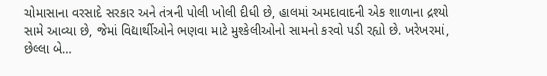ચોમાસાના વરસાદે સરકાર અને તંત્રની પોલી ખોલી દીધી છે, હાલમાં અમદાવાદની એક શાળાના દ્રશ્યો સામે આવ્યા છે, જેમાં વિદ્યાર્થીઓને ભણવા માટે મુશ્કેલીઓનો સામનો કરવો પડી રહ્યો છે. ખરેખરમાં, છેલ્લા બે…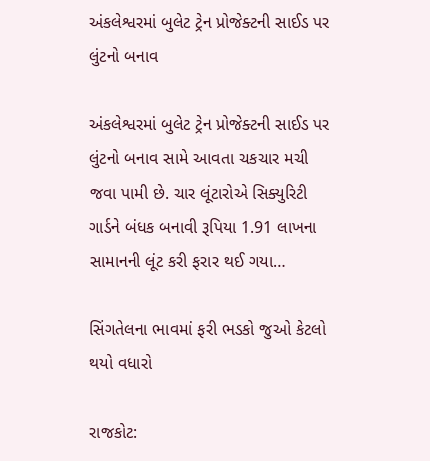અંકલેશ્વરમાં બુલેટ ટ્રેન પ્રોજેક્ટની સાઈડ પર લુંટનો બનાવ

અંકલેશ્વરમાં બુલેટ ટ્રેન પ્રોજેક્ટની સાઈડ પર લુંટનો બનાવ સામે આવતા ચકચાર મચી જવા પામી છે. ચાર લૂંટારોએ સિક્યુરિટી ગાર્ડને બંધક બનાવી રૂપિયા 1.91 લાખના સામાનની લૂંટ કરી ફરાર થઈ ગયા…

સિંગતેલના ભાવમાં ફરી ભડકો જુઓ કેટલો થયો વધારો

રાજકોટ: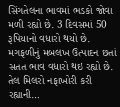સિંગતેલના ભાવમાં ભડકો જોવા મળી રહ્યો છે. 3 દિવસમાં 50 રૂપિયાનો વધારો થયો છે. મગફળીનું મબલખ ઉત્પાદન છતાં સતત ભાવ વધારો થઇ રહ્યો છે. તેલ મિલરો નફાખોરી કરી રહ્યાની…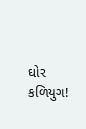ઘોર કળિયુગ!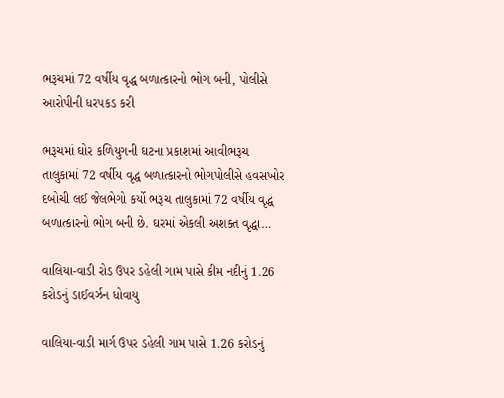ભરૂચમાં 72 વર્ષીય વૃદ્ધ બળાત્કારનો ભોગ બની, પોલીસે આરોપીની ધરપકડ કરી

ભરૂચમાં ઘોર કળિયુગની ઘટના પ્રકાશમાં આવીભરૂચ તાલુકામાં 72 વર્ષીય વૃદ્ધ બળાત્કારનો ભોગપોલીસે હવસખોર દબોચી લઈ જેલભેગો કર્યો ભરૂચ તાલુકામાં 72 વર્ષીય વૃદ્ધ બળાત્કારનો ભોગ બની છે. ઘરમાં એકલી અશક્ત વૃદ્ધા…

વાલિયા-વાડી રોડ ઉપર ડહેલી ગામ પાસે કીમ નદીનું 1.26 કરોડનું ડાઈવર્ઝન ધોવાયુ

વાલિયા-વાડી માર્ગ ઉપર ડહેલી ગામ પાસે 1.26 કરોડનું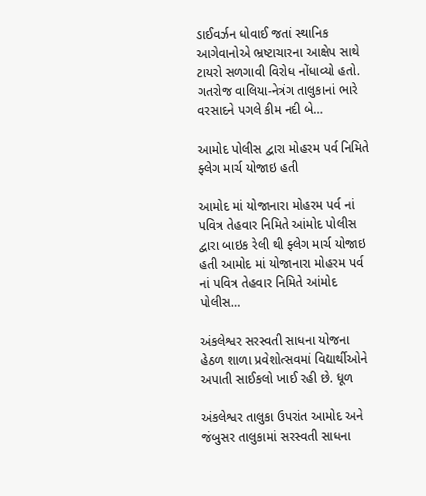ડાઈવર્ઝન ધોવાઈ જતાં સ્થાનિક આગેવાનોએ ભ્રષ્ટાચારના આક્ષેપ સાથે ટાયરો સળગાવી વિરોધ નોંધાવ્યો હતો. ગતરોજ વાલિયા-નેત્રંગ તાલુકાનાં ભારે વરસાદને પગલે કીમ નદી બે…

આમોદ પોલીસ દ્વારા મોહરમ પર્વ નિમિતે ફ્લેગ માર્ચ યોજાઇ હતી

આમોદ માં યોજાનારા મોહરમ પર્વ નાં પવિત્ર તેહવાર નિમિતે આંમોદ પોલીસ દ્વારા બાઇક રેલી થી ફ્લેગ માર્ચ યોજાઇ હતી આમોદ માં યોજાનારા મોહરમ પર્વ નાં પવિત્ર તેહવાર નિમિતે આંમોદ પોલીસ…

અંકલેશ્વર સરસ્વતી સાધના યોજના હેઠળ શાળા પ્રવેશોત્સવમાં વિદ્યાર્થીઓને અપાતી સાઈકલો ખાઈ રહી છે. ધૂળ

અંકલેશ્વર તાલુકા ઉપરાંત આમોદ અને જંબુસર તાલુકામાં સરસ્વતી સાધના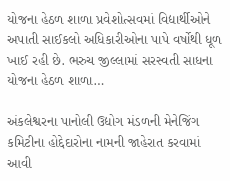યોજના હેઠળ શાળા પ્રવેશોત્સવમાં વિદ્યાર્થીઓને અપાતી સાઈકલો અધિકારીઓના પાપે વર્ષોથી ધૂળ ખાઈ રહી છે. ભરુચ જીલ્લામાં સરસ્વતી સાધના યોજના હેઠળ શાળા…

અંકલેશ્વરના પાનોલી ઉદ્યોગ મંડળની મેનેજિંગ કમિટીના હોદ્દેદારોના નામની જાહેરાત કરવામાં આવી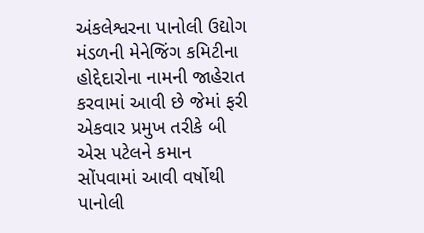અંકલેશ્વરના પાનોલી ઉદ્યોગ મંડળની મેનેજિંગ કમિટીના હોદ્દેદારોના નામની જાહેરાત કરવામાં આવી છે જેમાં ફરી એકવાર પ્રમુખ તરીકે બી એસ પટેલને કમાન સોંપવામાં આવી વર્ષોથી પાનોલી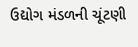ઉદ્યોગ મંડળની ચૂંટણી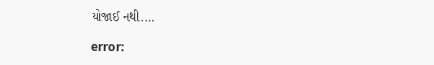યોજાઈ નથી.…

error: